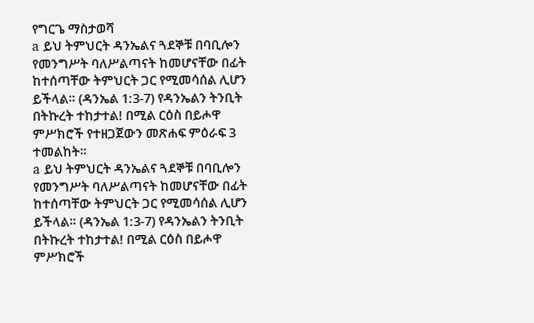የግርጌ ማስታወሻ
a ይህ ትምህርት ዳንኤልና ጓደኞቹ በባቢሎን የመንግሥት ባለሥልጣናት ከመሆናቸው በፊት ከተሰጣቸው ትምህርት ጋር የሚመሳሰል ሊሆን ይችላል። (ዳንኤል 1:3-7) የዳንኤልን ትንቢት በትኩረት ተከታተል! በሚል ርዕስ በይሖዋ ምሥክሮች የተዘጋጀውን መጽሐፍ ምዕራፍ 3 ተመልከት።
a ይህ ትምህርት ዳንኤልና ጓደኞቹ በባቢሎን የመንግሥት ባለሥልጣናት ከመሆናቸው በፊት ከተሰጣቸው ትምህርት ጋር የሚመሳሰል ሊሆን ይችላል። (ዳንኤል 1:3-7) የዳንኤልን ትንቢት በትኩረት ተከታተል! በሚል ርዕስ በይሖዋ ምሥክሮች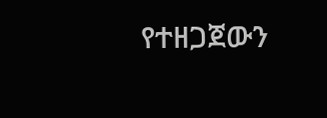የተዘጋጀውን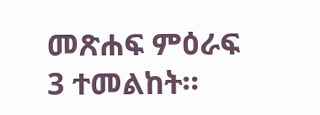መጽሐፍ ምዕራፍ 3 ተመልከት።